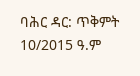ባሕር ዳር: ጥቅምት 10/2015 ዓ.ም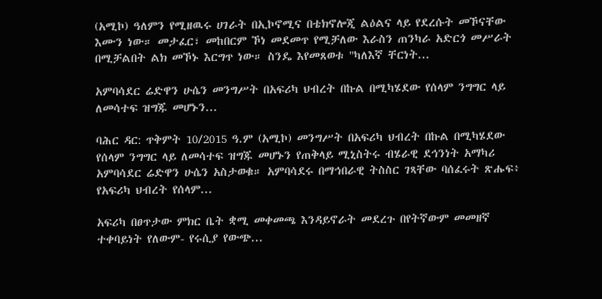(አሚኮ) ዓለምን የሚዘዉሩ ሀገራት በኢኮኖሚና በቴክኖሎጂ ልዕልና ላይ የደረሱት መኾናቸው እሙን ነው። መታፈር፣ መከበርም ኾነ መደመጥ የሚቻለው እራስን ጠንካራ አድርጎ መሥራት በሚቻልበት ልክ መኾኑ እርግጥ ነው። ስንዴ እየመጸወቱ "ካለእኛ ቸርነት...

አምባሳደር ሬድዋን ሁሴን መንግሥት በአፍሪካ ህብረት በኩል በሚካሄደው የሰላም ንግግር ላይ ለመሳተፍ ዝግጁ መሆኑን...

ባሕር ዳር: ጥቅምት 10/2015 ዓ.ም (አሚኮ) መንግሥት በአፍሪካ ህብረት በኩል በሚካሄደው የሰላም ንግግር ላይ ለመሳተፍ ዝግጁ መሆኑን የጠቅላይ ሚኒስትሩ ብሄራዊ ደኅንነት አማካሪ አምባሳደር ሬድዋን ሁሴን አስታወቁ። አምባሳደሩ በማኅበራዊ ትስስር ገጻቸው ባሰፈሩት ጽሑፍ፥ የአፍሪካ ህብረት የሰላም...

አፍሪካ በፀጥታው ምክር ቤት ቋሚ መቀመጫ እንዳይኖራት መደረጉ በየትኛውም መመዘኛ ተቀባይነት የለውም- የሩሲያ የውጭ...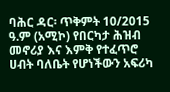ባሕር ዳር፡ ጥቅምት 10/2015 ዓ.ም (አሚኮ) የበርካታ ሕዝብ መኖሪያ እና እምቅ የተፈጥሮ ሀብት ባለቤት የሆነችውን አፍሪካ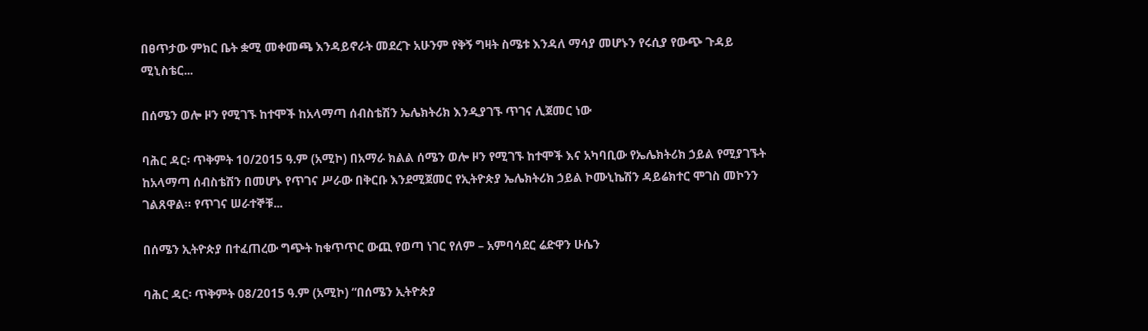በፀጥታው ምክር ቤት ቋሚ መቀመጫ እንዳይኖራት መደረጉ አሁንም የቅኝ ግዛት ስሜቱ እንዳለ ማሳያ መሆኑን የሩሲያ የውጭ ጉዳይ ሚኒስቴር...

በሰሜን ወሎ ዞን የሚገኙ ከተሞች ከአላማጣ ሰብስቴሽን ኤሌክትሪክ እንዲያገኙ ጥገና ሊጀመር ነው

ባሕር ዳር፡ ጥቅምት 10/2015 ዓ.ም (አሚኮ) በአማራ ክልል ሰሜን ወሎ ዞን የሚገኙ ከተሞች እና አካባቢው የኤሌክትሪክ ኃይል የሚያገኙት ከአላማጣ ሰብስቴሽን በመሆኑ የጥገና ሥራው በቅርቡ እንደሚጀመር የኢትዮጵያ ኤሌክትሪክ ኃይል ኮሙኒኬሽን ዳይሬክተር ሞገስ መኮንን ገልጸዋል። የጥገና ሠራተኞቹ...

በሰሜን ኢትዮጵያ በተፈጠረው ግጭት ከቁጥጥር ውጪ የወጣ ነገር የለም – አምባሳደር ሬድዋን ሁሴን

ባሕር ዳር፡ ጥቅምት 08/2015 ዓ.ም (አሚኮ) “በሰሜን ኢትዮጵያ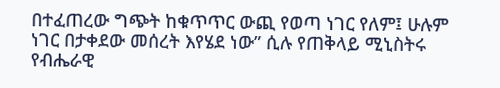በተፈጠረው ግጭት ከቁጥጥር ውጪ የወጣ ነገር የለም፤ ሁሉም ነገር በታቀደው መሰረት እየሄደ ነው” ሲሉ የጠቅላይ ሚኒስትሩ የብሔራዊ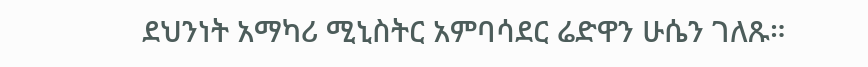ደህንነት አማካሪ ሚኒስትር አምባሳደር ሬድዋን ሁሴን ገለጹ።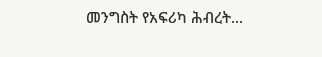መንግስት የአፍሪካ ሕብረት...